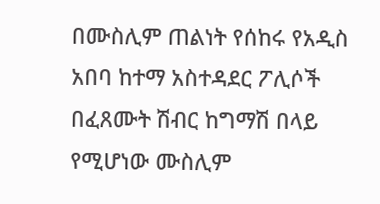በሙስሊም ጠልነት የሰከሩ የአዲስ አበባ ከተማ አስተዳደር ፖሊሶች በፈጸሙት ሽብር ከግማሽ በላይ የሚሆነው ሙስሊም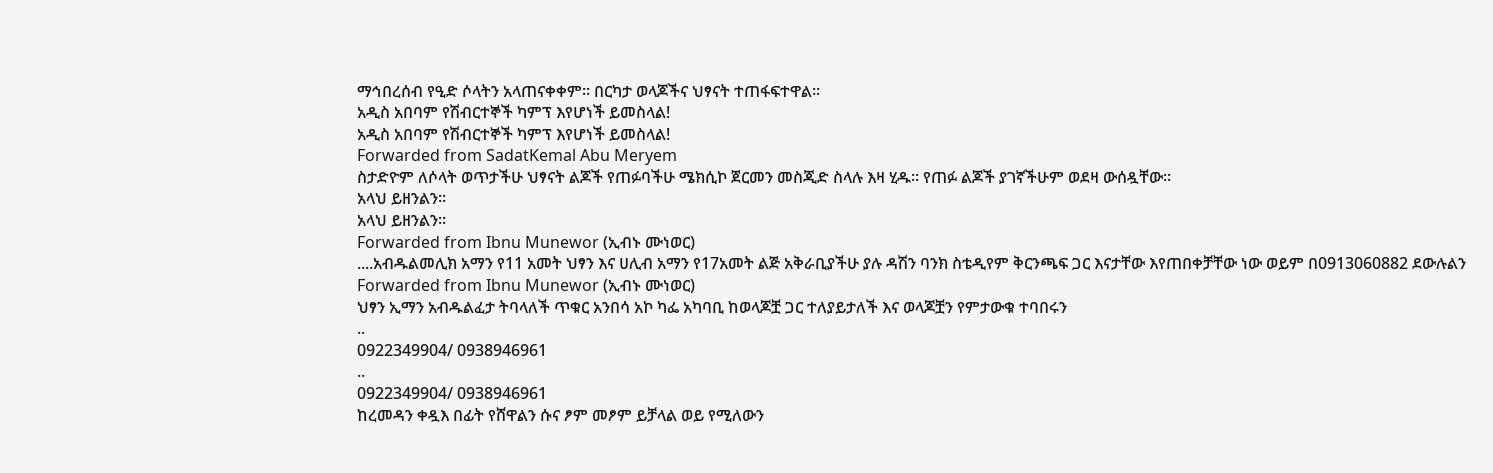ማኅበረሰብ የዒድ ሶላትን አላጠናቀቀም። በርካታ ወላጆችና ህፃናት ተጠፋፍተዋል።
አዲስ አበባም የሽብርተኞች ካምፕ እየሆነች ይመስላል!
አዲስ አበባም የሽብርተኞች ካምፕ እየሆነች ይመስላል!
Forwarded from SadatKemal Abu Meryem
ስታድዮም ለሶላት ወጥታችሁ ህፃናት ልጆች የጠፉባችሁ ሜክሲኮ ጀርመን መስጂድ ስላሉ እዛ ሂዱ። የጠፉ ልጆች ያገኛችሁም ወደዛ ውሰዷቸው።
አላህ ይዘንልን።
አላህ ይዘንልን።
Forwarded from Ibnu Munewor (ኢብኑ ሙነወር)
....አብዱልመሊክ አማን የ11 አመት ህፃን እና ሀሊብ አማን የ17አመት ልጅ አቅራቢያችሁ ያሉ ዳሽን ባንክ ስቴዲየም ቅርንጫፍ ጋር እናታቸው እየጠበቀቻቸው ነው ወይም በ0913060882 ደውሉልን
Forwarded from Ibnu Munewor (ኢብኑ ሙነወር)
ህፃን ኢማን አብዱልፈታ ትባላለች ጥቁር አንበሳ አኮ ካፌ አካባቢ ከወላጆቿ ጋር ተለያይታለች እና ወላጆቿን የምታውቁ ተባበሩን
..
0922349904/ 0938946961
..
0922349904/ 0938946961
ከረመዳን ቀዷእ በፊት የሸዋልን ሱና ፆም መፆም ይቻላል ወይ የሚለውን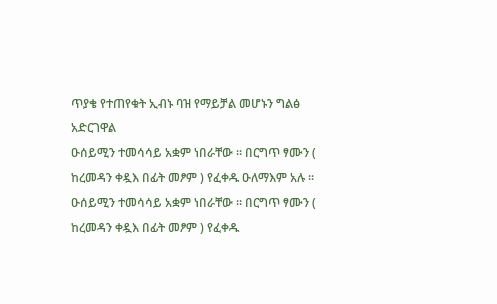ጥያቄ የተጠየቁት ኢብኑ ባዝ የማይቻል መሆኑን ግልፅ አድርገዋል
ዑሰይሚን ተመሳሳይ አቋም ነበራቸው ። በርግጥ ፃሙን ( ከረመዳን ቀዷእ በፊት መፆም ) የፈቀዱ ዑለማእም አሉ ።
ዑሰይሚን ተመሳሳይ አቋም ነበራቸው ። በርግጥ ፃሙን ( ከረመዳን ቀዷእ በፊት መፆም ) የፈቀዱ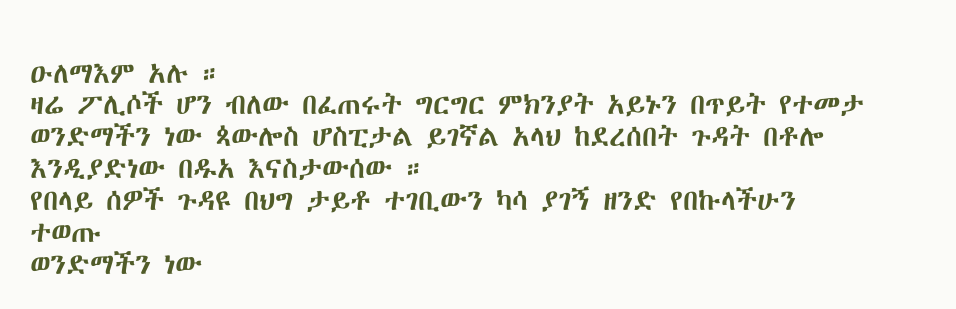ዑለማእም አሉ ።
ዛሬ ፖሊሶች ሆን ብለው በፈጠሩት ግርግር ምክንያት አይኑን በጥይት የተመታ
ወንድማችን ነው ጳውሎስ ሆስፒታል ይገኛል አላህ ከደረሰበት ጉዳት በቶሎ
እንዲያድነው በዱአ እናስታውሰው ።
የበላይ ሰዎች ጉዳዩ በህግ ታይቶ ተገቢውን ካሳ ያገኝ ዘንድ የበኩላችሁን
ተወጡ
ወንድማችን ነው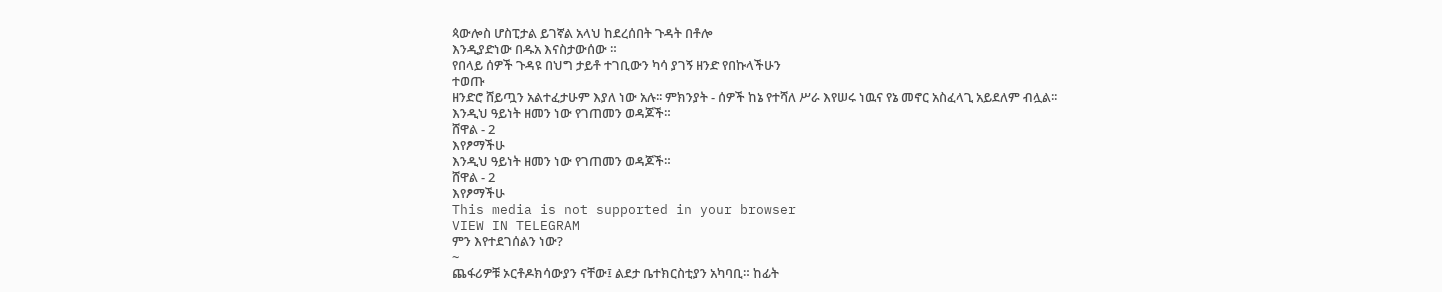ጳውሎስ ሆስፒታል ይገኛል አላህ ከደረሰበት ጉዳት በቶሎ
እንዲያድነው በዱአ እናስታውሰው ።
የበላይ ሰዎች ጉዳዩ በህግ ታይቶ ተገቢውን ካሳ ያገኝ ዘንድ የበኩላችሁን
ተወጡ
ዘንድሮ ሸይጧን አልተፈታሁም እያለ ነው አሉ፡፡ ምክንያት - ሰዎች ከኔ የተሻለ ሥራ እየሠሩ ነዉና የኔ መኖር አስፈላጊ አይደለም ብሏል፡፡
እንዲህ ዓይነት ዘመን ነው የገጠመን ወዳጆች።
ሸዋል - 2
እየፆማችሁ
እንዲህ ዓይነት ዘመን ነው የገጠመን ወዳጆች።
ሸዋል - 2
እየፆማችሁ
This media is not supported in your browser
VIEW IN TELEGRAM
ምን እየተደገሰልን ነው?
~
ጨፋሪዎቹ ኦርቶዶክሳውያን ናቸው፤ ልደታ ቤተክርስቲያን አካባቢ። ከፊት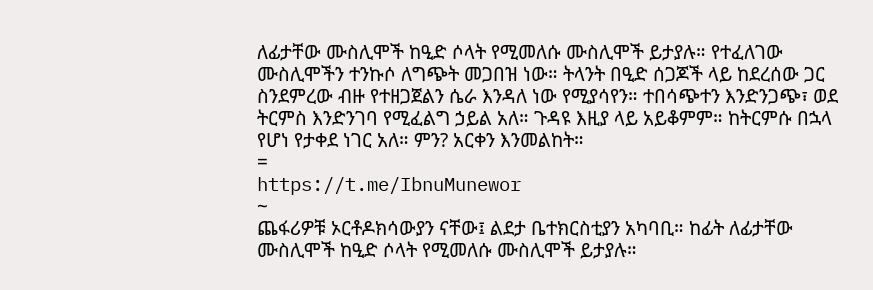ለፊታቸው ሙስሊሞች ከዒድ ሶላት የሚመለሱ ሙስሊሞች ይታያሉ። የተፈለገው ሙስሊሞችን ተንኩሶ ለግጭት መጋበዝ ነው። ትላንት በዒድ ሰጋጆች ላይ ከደረሰው ጋር ስንደምረው ብዙ የተዘጋጀልን ሴራ እንዳለ ነው የሚያሳየን። ተበሳጭተን እንድንጋጭ፣ ወደ ትርምስ እንድንገባ የሚፈልግ ኃይል አለ። ጉዳዩ እዚያ ላይ አይቆምም። ከትርምሱ በኋላ የሆነ የታቀደ ነገር አለ። ምን? አርቀን እንመልከት።
=
https://t.me/IbnuMunewor
~
ጨፋሪዎቹ ኦርቶዶክሳውያን ናቸው፤ ልደታ ቤተክርስቲያን አካባቢ። ከፊት ለፊታቸው ሙስሊሞች ከዒድ ሶላት የሚመለሱ ሙስሊሞች ይታያሉ።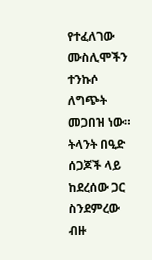የተፈለገው ሙስሊሞችን ተንኩሶ ለግጭት መጋበዝ ነው። ትላንት በዒድ ሰጋጆች ላይ ከደረሰው ጋር ስንደምረው ብዙ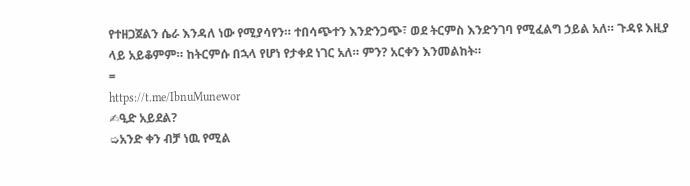የተዘጋጀልን ሴራ እንዳለ ነው የሚያሳየን። ተበሳጭተን እንድንጋጭ፣ ወደ ትርምስ እንድንገባ የሚፈልግ ኃይል አለ። ጉዳዩ እዚያ ላይ አይቆምም። ከትርምሱ በኋላ የሆነ የታቀደ ነገር አለ። ምን? አርቀን እንመልከት።
=
https://t.me/IbnuMunewor
✍ዒድ አይደል?
➭አንድ ቀን ብቻ ነዉ የሚል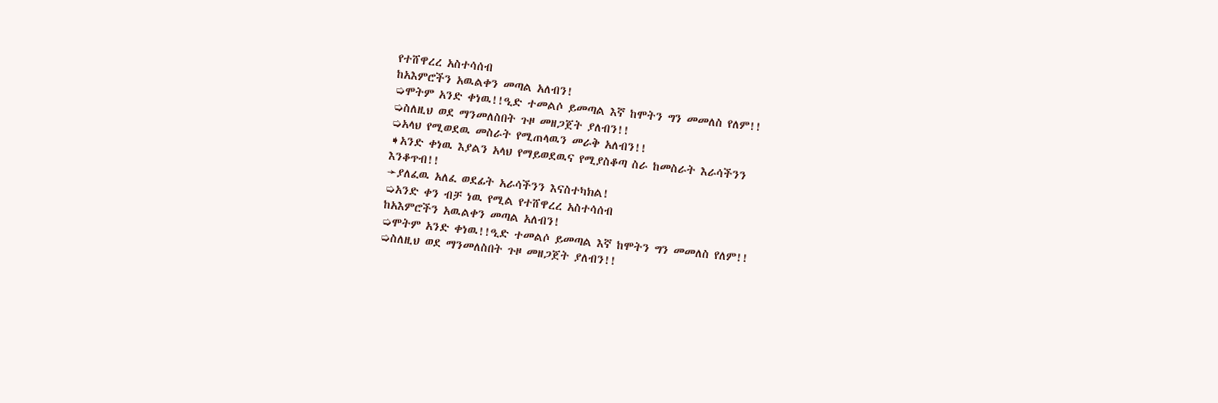የተሸዋረረ አስተሳሰብ
ከአእምሮችን አዉልቀን መጣል አለብን!
➭ሞትም አንድ ቀነዉ!!ዒድ ተመልሶ ይመጣል እኛ ከሞትን ግን መመለስ የለም!!
➭ስለዚህ ወደ ማንመለስበት ጉዞ መዘጋጀት ያለብን!!
➭አላህ የሚወደዉ መስራት የሚጠላዉን መራቅ አለብን!!
➧አንድ ቀነዉ እያልን አላህ የማይወደዉና የሚያስቆጣ ስራ ከመስራት እራሳችንን
እንቆጥብ!!
➛ያለፈዉ አለፈ ወደፊት አራሳችንን እናስተካክል!
➭አንድ ቀን ብቻ ነዉ የሚል የተሸዋረረ አስተሳሰብ
ከአእምሮችን አዉልቀን መጣል አለብን!
➭ሞትም አንድ ቀነዉ!!ዒድ ተመልሶ ይመጣል እኛ ከሞትን ግን መመለስ የለም!!
➭ስለዚህ ወደ ማንመለስበት ጉዞ መዘጋጀት ያለብን!!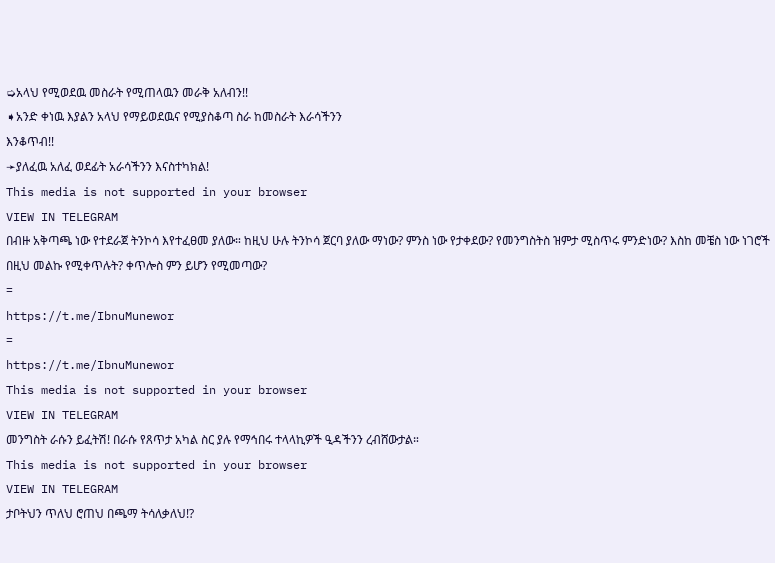➭አላህ የሚወደዉ መስራት የሚጠላዉን መራቅ አለብን!!
➧አንድ ቀነዉ እያልን አላህ የማይወደዉና የሚያስቆጣ ስራ ከመስራት እራሳችንን
እንቆጥብ!!
➛ያለፈዉ አለፈ ወደፊት አራሳችንን እናስተካክል!
This media is not supported in your browser
VIEW IN TELEGRAM
በብዙ አቅጣጫ ነው የተደራጀ ትንኮሳ እየተፈፀመ ያለው። ከዚህ ሁሉ ትንኮሳ ጀርባ ያለው ማነው? ምንስ ነው የታቀደው? የመንግስትስ ዝምታ ሚስጥሩ ምንድነው? እስከ መቼስ ነው ነገሮች በዚህ መልኩ የሚቀጥሉት? ቀጥሎስ ምን ይሆን የሚመጣው?
=
https://t.me/IbnuMunewor
=
https://t.me/IbnuMunewor
This media is not supported in your browser
VIEW IN TELEGRAM
መንግስት ራሱን ይፈትሽ! በራሱ የጸጥታ አካል ስር ያሉ የማኅበሩ ተላላኪዎች ዒዳችንን ረብሸውታል።
This media is not supported in your browser
VIEW IN TELEGRAM
ታቦትህን ጥለህ ሮጠህ በጫማ ትሳለቃለህ!?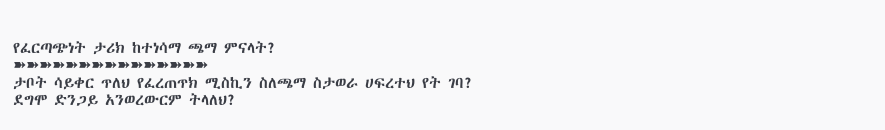የፈርጣጭነት ታሪክ ከተነሳማ ጫማ ምናላት?
➽➽➽➽➽➽➽➽➽➽➽➽➽➽➽
ታቦት ሳይቀር ጥለህ የፈረጠጥክ ሚስኪን ስለጫማ ስታወራ ሀፍረተህ የት ገባ?
ደግሞ ድንጋይ አንወረውርም ትላለህ?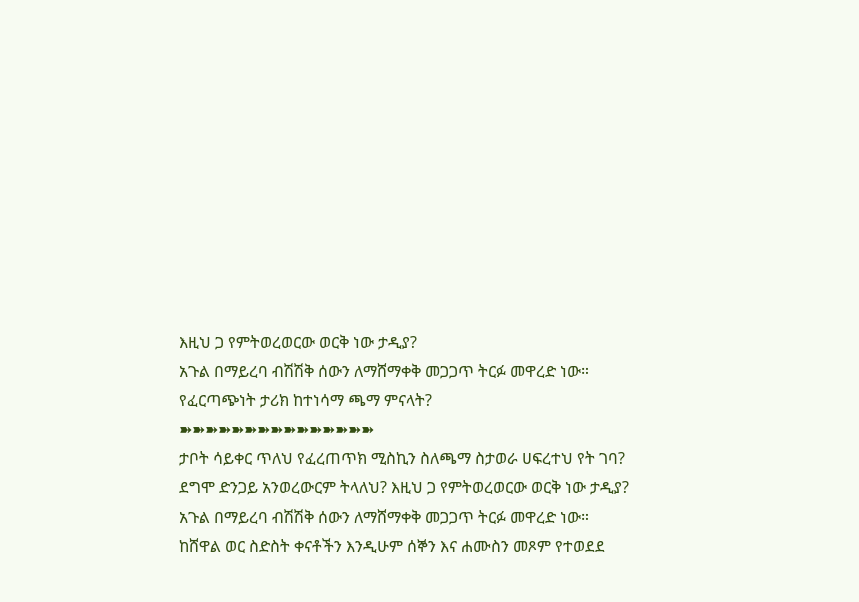እዚህ ጋ የምትወረወርው ወርቅ ነው ታዲያ?
አጉል በማይረባ ብሽሽቅ ሰውን ለማሸማቀቅ መጋጋጥ ትርፉ መዋረድ ነው።
የፈርጣጭነት ታሪክ ከተነሳማ ጫማ ምናላት?
➽➽➽➽➽➽➽➽➽➽➽➽➽➽➽
ታቦት ሳይቀር ጥለህ የፈረጠጥክ ሚስኪን ስለጫማ ስታወራ ሀፍረተህ የት ገባ?
ደግሞ ድንጋይ አንወረውርም ትላለህ? እዚህ ጋ የምትወረወርው ወርቅ ነው ታዲያ?
አጉል በማይረባ ብሽሽቅ ሰውን ለማሸማቀቅ መጋጋጥ ትርፉ መዋረድ ነው።
ከሸዋል ወር ስድስት ቀናቶችን እንዲሁም ሰኞን እና ሐሙስን መጾም የተወደደ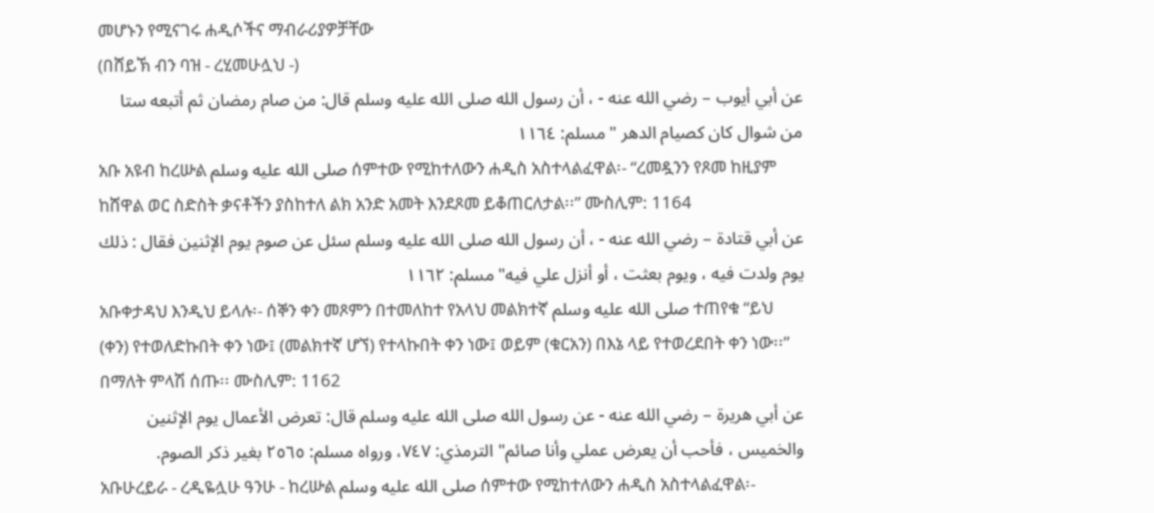መሆኑን የሚናገሩ ሐዲሶችና ማብራሪያዎቻቸው
(በሸይኽ ብን ባዝ - ረሂመሁሏህ -)
عن أبي أيوب – رضي الله عنه - ، أن رسول الله صلى الله عليه وسلم قال: من صام رمضان ثم أتبعه ستا من شوال كان كصيام الدهر " مسلم: ١١٦٤
አቡ አዩብ ከረሡል صلى الله عليه وسلم ሰምተው የሚከተለውን ሐዲስ አስተላልፈዋል፡- “ረመዷንን የጾመ ከዚያም ከሸዋል ወር ስድስት ቃናቶችን ያስከተለ ልክ አንድ አመት እንደጾመ ይቆጠርለታል፡፡” ሙስሊም: 1164
عن أبي قتادة – رضي الله عنه - ، أن رسول الله صلى الله عليه وسلم سئل عن صوم يوم الإثنين فقال : ذلك يوم ولدت فيه ، ويوم بعثت ، أو أنزل علي فيه" مسلم: ١١٦٢
አቡቀታዳህ እንዲህ ይላሉ፡- ሰኞን ቀን መጾምን በተመለከተ የአላህ መልክተኛ صلى الله عليه وسلم ተጠየቁ “ይህ (ቀን) የተወለድኩበት ቀን ነው፤ (መልክተኛ ሆኘ) የተላኩበት ቀን ነው፤ ወይም (ቁርአን) በእኔ ላይ የተወረደበት ቀን ነው፡፡” በማለት ምላሽ ሰጡ፡፡ ሙስሊም: 1162
عن أبي هريرة – رضي الله عنه - عن رسول الله صلى الله عليه وسلم قال: تعرض الأعمال يوم الإثنين والخميس ، فأحب أن يعرض عملي وأنا صائم" الترمذي: ٧٤٧، ورواه مسلم: ٢٥٦٥ بغير ذكر الصوم.
አቡሁረይራ - ረዲዬሏሁ ዓንሁ - ከረሡል صلى الله عليه وسلم ሰምተው የሚከተለውን ሐዲስ አስተላልፈዋል፡-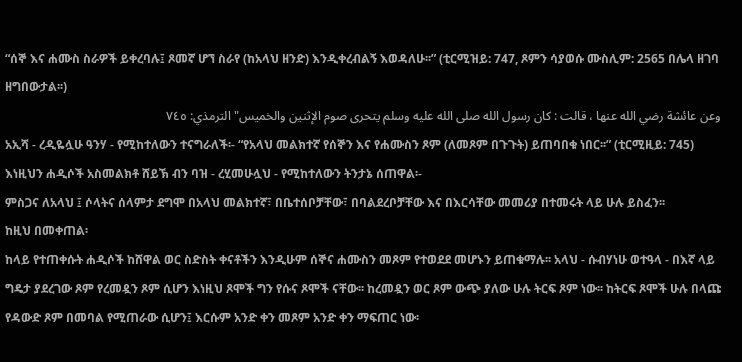“ሰኞ እና ሐሙስ ስራዎች ይቀረባሉ፤ ጾመኛ ሆኘ ስራየ (ከአላህ ዘንድ) እንዲቀረብልኝ እወዳለሁ፡፡” (ቲርሚዝይ: 747, ጾምን ሳያወሱ ሙስሊም: 2565 በሌላ ዘገባ ዘግበውታል፡፡)
وعن عائشة رضي الله عنها ، قالت : كان رسول الله صلى الله عليه وسلم يتحرى صوم الإثنين والخميس" الترمذي: ٧٤٥
አኢሻ - ረዲዬሏሁ ዓንሃ - የሚከተለውን ተናግራለች፡- “የአላህ መልክተኛ የሰኞን እና የሐሙስን ጾም (ለመጾም በጉጉት) ይጠባበቁ ነበር፡፡” (ቲርሚዚይ: 745)
እነዚህን ሐዲሶች አስመልክቶ ሸይኽ ብን ባዝ - ረሂመሁሏህ - የሚከተለውን ትንታኔ ሰጠዋል፡-
ምስጋና ለአላህ ፤ ሶላትና ሰላምታ ደግሞ በአላህ መልክተኛ፣ በቤተሰቦቻቸው፣ በባልደረቦቻቸው እና በእርሳቸው መመሪያ በተመሩት ላይ ሁሉ ይስፈን፡፡
ከዚህ በመቀጠል፡
ከላይ የተጠቀሱት ሐዲሶች ከሸዋል ወር ስድስት ቀናቶችን እንዲሁም ሰኞና ሐሙስን መጾም የተወደደ መሆኑን ይጠቁማሉ፡፡ አላህ - ሱብሃነሁ ወተዓላ - በእኛ ላይ ግዴታ ያደረገው ጾም የረመዷን ጾም ሲሆን እነዚህ ጾሞች ግን የሱና ጾሞች ናቸው፡፡ ከረመዷን ወር ጾም ውጭ ያለው ሁሉ ትርፍ ጾም ነው፡፡ ከትርፍ ጾሞች ሁሉ በላጩ የዳውድ ጾም በመባል የሚጠራው ሲሆን፤ እርሱም አንድ ቀን መጾም አንድ ቀን ማፍጠር ነው፡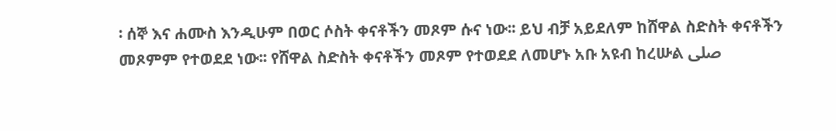፡ ሰኞ እና ሐሙስ እንዲሁም በወር ሶስት ቀናቶችን መጾም ሱና ነው፡፡ ይህ ብቻ አይደለም ከሸዋል ስድስት ቀናቶችን መጾምም የተወደደ ነው፡፡ የሸዋል ስድስት ቀናቶችን መጾም የተወደደ ለመሆኑ አቡ አዩብ ከረሡል صلى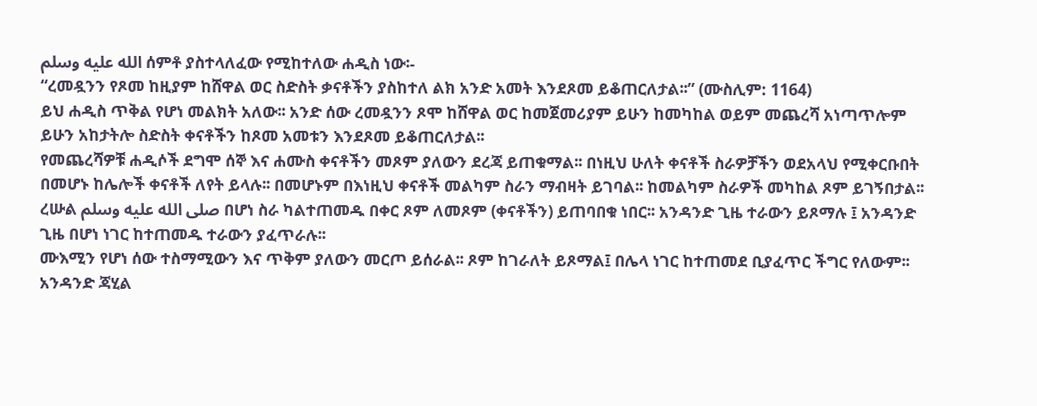الله عليه وسلم ሰምቶ ያስተላለፈው የሚከተለው ሐዲስ ነው፡-
“ረመዷንን የጾመ ከዚያም ከሸዋል ወር ስድስት ቃናቶችን ያስከተለ ልክ አንድ አመት እንደጾመ ይቆጠርለታል፡፡” (ሙስሊም: 1164)
ይህ ሐዲስ ጥቅል የሆነ መልክት አለው፡፡ አንድ ሰው ረመዷንን ጾሞ ከሸዋል ወር ከመጀመሪያም ይሁን ከመካከል ወይም መጨረሻ አነጣጥሎም ይሁን አከታትሎ ስድስት ቀናቶችን ከጾመ አመቱን እንደጾመ ይቆጠርለታል፡፡
የመጨረሻዎቹ ሐዲሶች ደግሞ ሰኞ እና ሐሙስ ቀናቶችን መጾም ያለውን ደረጃ ይጠቁማል፡፡ በነዚህ ሁለት ቀናቶች ስራዎቻችን ወደአላህ የሚቀርቡበት በመሆኑ ከሌሎች ቀናቶች ለየት ይላሉ፡፡ በመሆኑም በእነዚህ ቀናቶች መልካም ስራን ማብዛት ይገባል፡፡ ከመልካም ስራዎች መካከል ጾም ይገኝበታል፡፡ ረሡል صلى الله عليه وسلم በሆነ ስራ ካልተጠመዱ በቀር ጾም ለመጾም (ቀናቶችን) ይጠባበቁ ነበር፡፡ አንዳንድ ጊዜ ተራውን ይጾማሉ ፤ አንዳንድ ጊዜ በሆነ ነገር ከተጠመዱ ተራውን ያፈጥራሉ፡፡
ሙእሚን የሆነ ሰው ተስማሚውን እና ጥቅም ያለውን መርጦ ይሰራል፡፡ ጾም ከገራለት ይጾማል፤ በሌላ ነገር ከተጠመደ ቢያፈጥር ችግር የለውም፡፡ አንዳንድ ጃሂል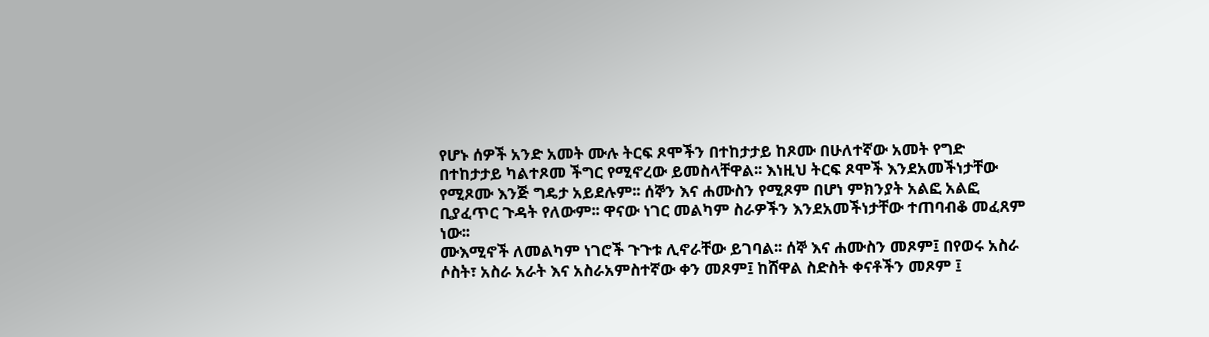የሆኑ ሰዎች አንድ አመት ሙሉ ትርፍ ጾሞችን በተከታታይ ከጾሙ በሁለተኛው አመት የግድ በተከታታይ ካልተጾመ ችግር የሚኖረው ይመስላቸዋል፡፡ እነዚህ ትርፍ ጾሞች እንደአመችነታቸው የሚጾሙ እንጅ ግዴታ አይደሉም፡፡ ሰኞን እና ሐሙስን የሚጾም በሆነ ምክንያት አልፎ አልፎ ቢያፈጥር ጉዳት የለውም፡፡ ዋናው ነገር መልካም ስራዎችን እንደአመችነታቸው ተጠባብቆ መፈጸም ነው፡፡
ሙእሚኖች ለመልካም ነገሮች ጉጉቱ ሊኖራቸው ይገባል፡፡ ሰኞ እና ሐሙስን መጾም፤ በየወሩ አስራ ሶስት፣ አስራ አራት እና አስራአምስተኛው ቀን መጾም፤ ከሸዋል ስድስት ቀናቶችን መጾም ፤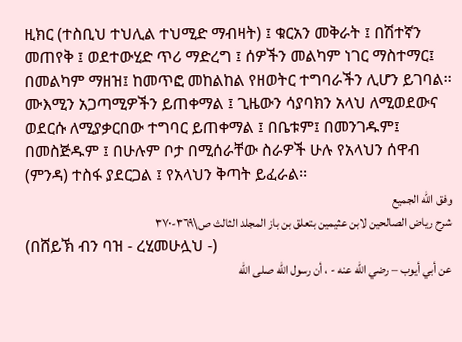ዚክር (ተስቢህ ተህሊል ተህሚድ ማብዛት) ፤ ቁርአን መቅራት ፤ በሽተኛን መጠየቅ ፤ ወደተውሂድ ጥሪ ማድረግ ፤ ሰዎችን መልካም ነገር ማስተማር፤ በመልካም ማዘዝ፤ ከመጥፎ መከልከል የዘወትር ተግባራችን ሊሆን ይገባል፡፡
ሙእሚን አጋጣሚዎችን ይጠቀማል ፤ ጊዜውን ሳያባክን አላህ ለሚወደውና ወደርሱ ለሚያቃርበው ተግባር ይጠቀማል ፤ በቤቱም፤ በመንገዱም፤ በመስጅዱም ፤ በሁሉም ቦታ በሚሰራቸው ስራዎች ሁሉ የአላህን ሰዋብ (ምንዳ) ተስፋ ያደርጋል ፤ የአላህን ቅጣት ይፈራል፡፡
وفق الله الجميع
شرح رياض الصالحين لابن عثيمين بتعلق بن باز المجلد الثالث ص\٣٦٩-٣٧٠
(በሸይኽ ብን ባዝ - ረሂመሁሏህ -)
عن أبي أيوب – رضي الله عنه - ، أن رسول الله صلى الله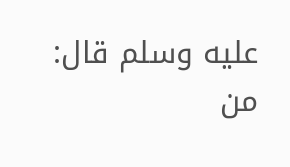عليه وسلم قال: من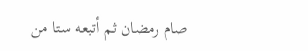صام رمضان ثم أتبعه ستا من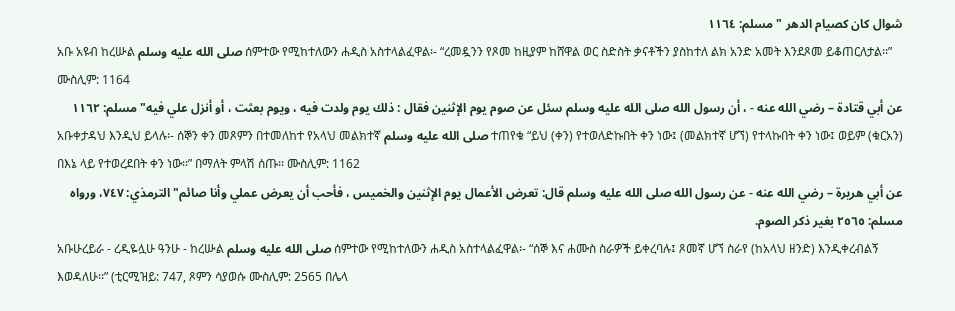شوال كان كصيام الدهر " مسلم: ١١٦٤
አቡ አዩብ ከረሡል صلى الله عليه وسلم ሰምተው የሚከተለውን ሐዲስ አስተላልፈዋል፡- “ረመዷንን የጾመ ከዚያም ከሸዋል ወር ስድስት ቃናቶችን ያስከተለ ልክ አንድ አመት እንደጾመ ይቆጠርለታል፡፡” ሙስሊም: 1164
عن أبي قتادة – رضي الله عنه - ، أن رسول الله صلى الله عليه وسلم سئل عن صوم يوم الإثنين فقال : ذلك يوم ولدت فيه ، ويوم بعثت ، أو أنزل علي فيه" مسلم: ١١٦٢
አቡቀታዳህ እንዲህ ይላሉ፡- ሰኞን ቀን መጾምን በተመለከተ የአላህ መልክተኛ صلى الله عليه وسلم ተጠየቁ “ይህ (ቀን) የተወለድኩበት ቀን ነው፤ (መልክተኛ ሆኘ) የተላኩበት ቀን ነው፤ ወይም (ቁርአን) በእኔ ላይ የተወረደበት ቀን ነው፡፡” በማለት ምላሽ ሰጡ፡፡ ሙስሊም: 1162
عن أبي هريرة – رضي الله عنه - عن رسول الله صلى الله عليه وسلم قال: تعرض الأعمال يوم الإثنين والخميس ، فأحب أن يعرض عملي وأنا صائم" الترمذي: ٧٤٧، ورواه مسلم: ٢٥٦٥ بغير ذكر الصوم.
አቡሁረይራ - ረዲዬሏሁ ዓንሁ - ከረሡል صلى الله عليه وسلم ሰምተው የሚከተለውን ሐዲስ አስተላልፈዋል፡- “ሰኞ እና ሐሙስ ስራዎች ይቀረባሉ፤ ጾመኛ ሆኘ ስራየ (ከአላህ ዘንድ) እንዲቀረብልኝ እወዳለሁ፡፡” (ቲርሚዝይ: 747, ጾምን ሳያወሱ ሙስሊም: 2565 በሌላ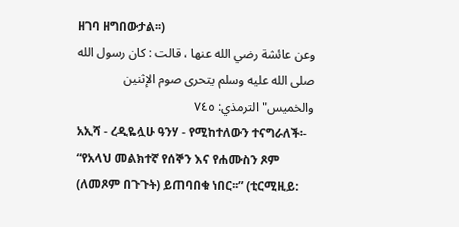ዘገባ ዘግበውታል፡፡)
وعن عائشة رضي الله عنها ، قالت : كان رسول الله صلى الله عليه وسلم يتحرى صوم الإثنين والخميس" الترمذي: ٧٤٥
አኢሻ - ረዲዬሏሁ ዓንሃ - የሚከተለውን ተናግራለች፡- “የአላህ መልክተኛ የሰኞን እና የሐሙስን ጾም (ለመጾም በጉጉት) ይጠባበቁ ነበር፡፡” (ቲርሚዚይ: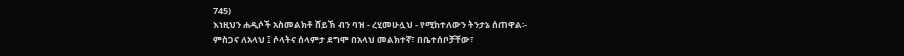745)
እነዚህን ሐዲሶች አስመልክቶ ሸይኽ ብን ባዝ - ረሂመሁሏህ - የሚከተለውን ትንታኔ ሰጠዋል፡-
ምስጋና ለአላህ ፤ ሶላትና ሰላምታ ደግሞ በአላህ መልክተኛ፣ በቤተሰቦቻቸው፣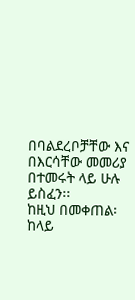በባልደረቦቻቸው እና በእርሳቸው መመሪያ በተመሩት ላይ ሁሉ ይስፈን፡፡
ከዚህ በመቀጠል፡
ከላይ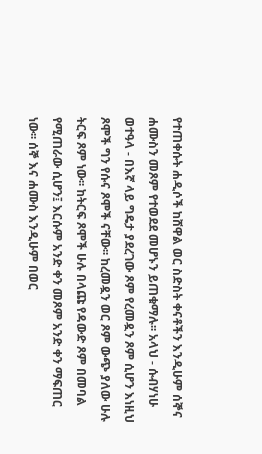የተጠቀሱት ሐዲሶች ከሸዋል ወር ስድስት ቀናቶችን እንዲሁም ሰኞና ሐሙስን መጾም የተወደደ መሆኑን ይጠቁማሉ፡፡ አላህ - ሱብሃነሁ ወተዓላ - በእኛ ላይ ግዴታ ያደረገው ጾም የረመዷን ጾም ሲሆን እነዚህ ጾሞች ግን የሱና ጾሞች ናቸው፡፡ ከረመዷን ወር ጾም ውጭ ያለው ሁሉ ትርፍ ጾም ነው፡፡ ከትርፍ ጾሞች ሁሉ በላጩ የዳውድ ጾም በመባል የሚጠራው ሲሆን፤ እርሱም አንድ ቀን መጾም አንድ ቀን ማፍጠር ነው፡፡ ሰኞ እና ሐሙስ እንዲሁም በወር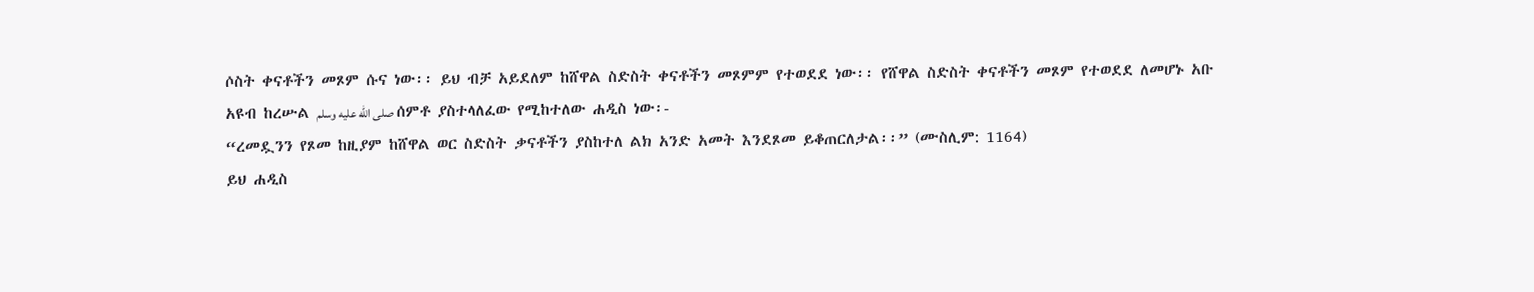ሶስት ቀናቶችን መጾም ሱና ነው፡፡ ይህ ብቻ አይደለም ከሸዋል ስድስት ቀናቶችን መጾምም የተወደደ ነው፡፡ የሸዋል ስድስት ቀናቶችን መጾም የተወደደ ለመሆኑ አቡ አዩብ ከረሡል صلى الله عليه وسلم ሰምቶ ያስተላለፈው የሚከተለው ሐዲስ ነው፡-
“ረመዷንን የጾመ ከዚያም ከሸዋል ወር ስድስት ቃናቶችን ያስከተለ ልክ አንድ አመት እንደጾመ ይቆጠርለታል፡፡” (ሙስሊም: 1164)
ይህ ሐዲስ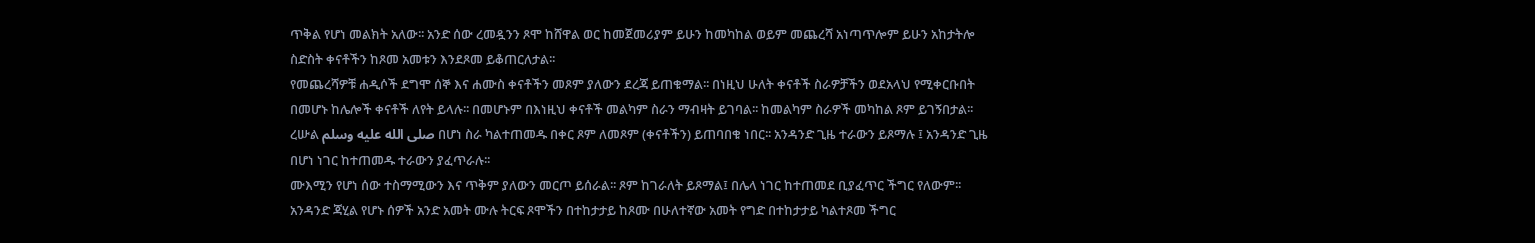ጥቅል የሆነ መልክት አለው፡፡ አንድ ሰው ረመዷንን ጾሞ ከሸዋል ወር ከመጀመሪያም ይሁን ከመካከል ወይም መጨረሻ አነጣጥሎም ይሁን አከታትሎ ስድስት ቀናቶችን ከጾመ አመቱን እንደጾመ ይቆጠርለታል፡፡
የመጨረሻዎቹ ሐዲሶች ደግሞ ሰኞ እና ሐሙስ ቀናቶችን መጾም ያለውን ደረጃ ይጠቁማል፡፡ በነዚህ ሁለት ቀናቶች ስራዎቻችን ወደአላህ የሚቀርቡበት በመሆኑ ከሌሎች ቀናቶች ለየት ይላሉ፡፡ በመሆኑም በእነዚህ ቀናቶች መልካም ስራን ማብዛት ይገባል፡፡ ከመልካም ስራዎች መካከል ጾም ይገኝበታል፡፡ ረሡል صلى الله عليه وسلم በሆነ ስራ ካልተጠመዱ በቀር ጾም ለመጾም (ቀናቶችን) ይጠባበቁ ነበር፡፡ አንዳንድ ጊዜ ተራውን ይጾማሉ ፤ አንዳንድ ጊዜ በሆነ ነገር ከተጠመዱ ተራውን ያፈጥራሉ፡፡
ሙእሚን የሆነ ሰው ተስማሚውን እና ጥቅም ያለውን መርጦ ይሰራል፡፡ ጾም ከገራለት ይጾማል፤ በሌላ ነገር ከተጠመደ ቢያፈጥር ችግር የለውም፡፡ አንዳንድ ጃሂል የሆኑ ሰዎች አንድ አመት ሙሉ ትርፍ ጾሞችን በተከታታይ ከጾሙ በሁለተኛው አመት የግድ በተከታታይ ካልተጾመ ችግር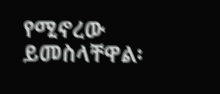የሚኖረው ይመስላቸዋል፡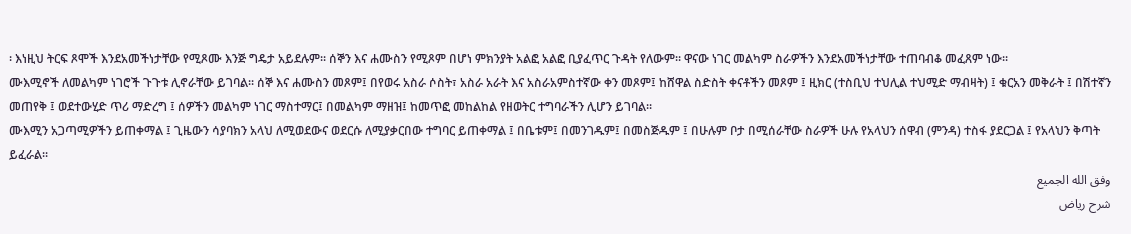፡ እነዚህ ትርፍ ጾሞች እንደአመችነታቸው የሚጾሙ እንጅ ግዴታ አይደሉም፡፡ ሰኞን እና ሐሙስን የሚጾም በሆነ ምክንያት አልፎ አልፎ ቢያፈጥር ጉዳት የለውም፡፡ ዋናው ነገር መልካም ስራዎችን እንደአመችነታቸው ተጠባብቆ መፈጸም ነው፡፡
ሙእሚኖች ለመልካም ነገሮች ጉጉቱ ሊኖራቸው ይገባል፡፡ ሰኞ እና ሐሙስን መጾም፤ በየወሩ አስራ ሶስት፣ አስራ አራት እና አስራአምስተኛው ቀን መጾም፤ ከሸዋል ስድስት ቀናቶችን መጾም ፤ ዚክር (ተስቢህ ተህሊል ተህሚድ ማብዛት) ፤ ቁርአን መቅራት ፤ በሽተኛን መጠየቅ ፤ ወደተውሂድ ጥሪ ማድረግ ፤ ሰዎችን መልካም ነገር ማስተማር፤ በመልካም ማዘዝ፤ ከመጥፎ መከልከል የዘወትር ተግባራችን ሊሆን ይገባል፡፡
ሙእሚን አጋጣሚዎችን ይጠቀማል ፤ ጊዜውን ሳያባክን አላህ ለሚወደውና ወደርሱ ለሚያቃርበው ተግባር ይጠቀማል ፤ በቤቱም፤ በመንገዱም፤ በመስጅዱም ፤ በሁሉም ቦታ በሚሰራቸው ስራዎች ሁሉ የአላህን ሰዋብ (ምንዳ) ተስፋ ያደርጋል ፤ የአላህን ቅጣት ይፈራል፡፡
وفق الله الجميع
شرح رياض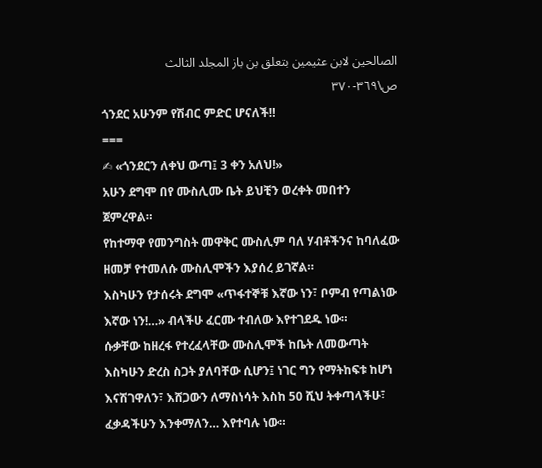الصالحين لابن عثيمين بتعلق بن باز المجلد الثالث ص\٣٦٩-٣٧٠
ጎንደር አሁንም የሽብር ምድር ሆናለች‼
===
✍ «ጎንደርን ለቀህ ውጣ፤ 3 ቀን አለህ!»
አሁን ደግሞ በየ ሙስሊሙ ቤት ይህቺን ወረቀት መበተን ጀምረዋል።
የከተማዋ የመንግስት መዋቅር ሙስሊም ባለ ሃብቶችንና ከባለፈው ዘመቻ የተመለሱ ሙስሊሞችን እያሰረ ይገኛል።
እስካሁን የታሰሩት ደግሞ «ጥፋተኞቹ እኛው ነን፣ ቦምብ የጣልነው እኛው ነን!…» ብላችሁ ፈርሙ ተብለው እየተገደዱ ነው።
ሱቃቸው ከዘረፋ የተረፈላቸው ሙስሊሞች ከቤት ለመውጣት እስካሁን ድረስ ስጋት ያለባቸው ሲሆን፤ ነገር ግን የማትከፍቱ ከሆነ እናሽገዋለን፣ እሸጋውን ለማስነሳት እስከ 50 ሺህ ትቀጣላችሁ፣ ፈቃዳችሁን እንቀማለን… እየተባሉ ነው።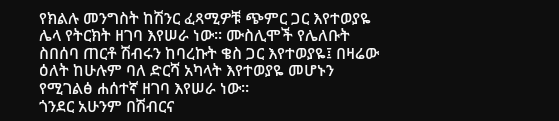የክልሉ መንግስት ከሽንር ፈጻሚዎቹ ጭምር ጋር እየተወያዬ ሌላ የትርክት ዘገባ እየሠራ ነው። ሙስሊሞች የሌለቡት ስበሰባ ጠርቶ ሽብሩን ከባረኩት ቄስ ጋር እየተወያዬ፤ በዛሬው ዕለት ከሁሉም ባለ ድርሻ አካላት እየተወያዬ መሆኑን የሚገልፅ ሐሰተኛ ዘገባ እየሠራ ነው።
ጎንደር አሁንም በሽብርና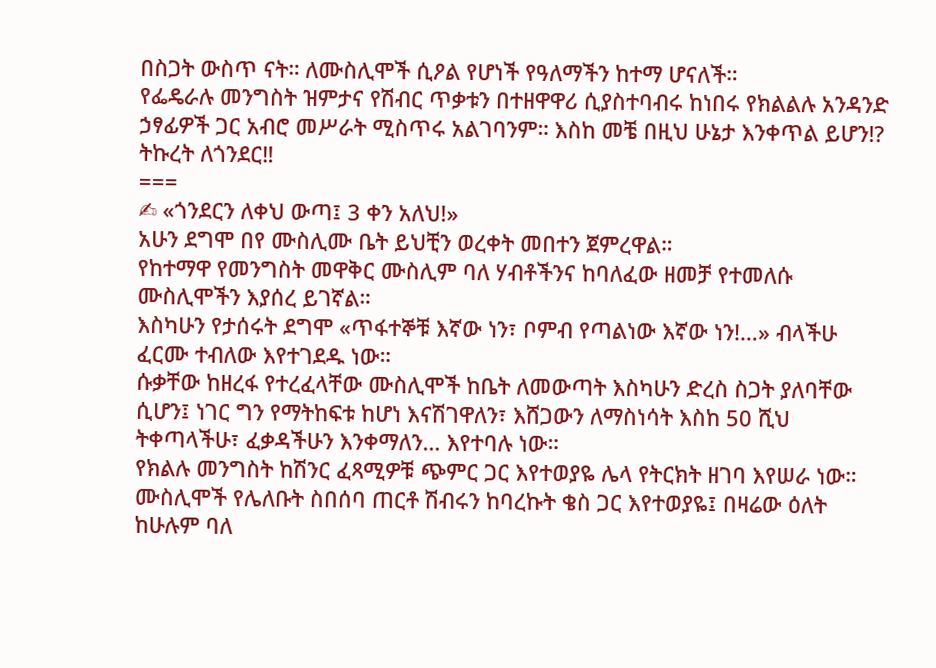በስጋት ውስጥ ናት። ለሙስሊሞች ሲዖል የሆነች የዓለማችን ከተማ ሆናለች።
የፌዴራሉ መንግስት ዝምታና የሽብር ጥቃቱን በተዘዋዋሪ ሲያስተባብሩ ከነበሩ የክልልሉ አንዳንድ ኃፃፊዎች ጋር አብሮ መሥራት ሚስጥሩ አልገባንም። እስከ መቼ በዚህ ሁኔታ እንቀጥል ይሆን⁉
ትኩረት ለጎንደር‼
===
✍ «ጎንደርን ለቀህ ውጣ፤ 3 ቀን አለህ!»
አሁን ደግሞ በየ ሙስሊሙ ቤት ይህቺን ወረቀት መበተን ጀምረዋል።
የከተማዋ የመንግስት መዋቅር ሙስሊም ባለ ሃብቶችንና ከባለፈው ዘመቻ የተመለሱ ሙስሊሞችን እያሰረ ይገኛል።
እስካሁን የታሰሩት ደግሞ «ጥፋተኞቹ እኛው ነን፣ ቦምብ የጣልነው እኛው ነን!…» ብላችሁ ፈርሙ ተብለው እየተገደዱ ነው።
ሱቃቸው ከዘረፋ የተረፈላቸው ሙስሊሞች ከቤት ለመውጣት እስካሁን ድረስ ስጋት ያለባቸው ሲሆን፤ ነገር ግን የማትከፍቱ ከሆነ እናሽገዋለን፣ እሸጋውን ለማስነሳት እስከ 50 ሺህ ትቀጣላችሁ፣ ፈቃዳችሁን እንቀማለን… እየተባሉ ነው።
የክልሉ መንግስት ከሽንር ፈጻሚዎቹ ጭምር ጋር እየተወያዬ ሌላ የትርክት ዘገባ እየሠራ ነው። ሙስሊሞች የሌለቡት ስበሰባ ጠርቶ ሽብሩን ከባረኩት ቄስ ጋር እየተወያዬ፤ በዛሬው ዕለት ከሁሉም ባለ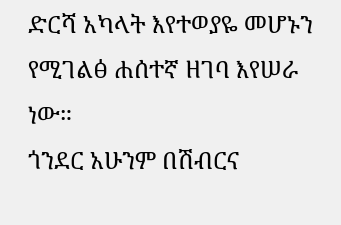ድርሻ አካላት እየተወያዬ መሆኑን የሚገልፅ ሐሰተኛ ዘገባ እየሠራ ነው።
ጎንደር አሁንም በሽብርና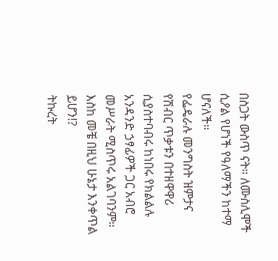በስጋት ውስጥ ናት። ለሙስሊሞች ሲዖል የሆነች የዓለማችን ከተማ ሆናለች።
የፌዴራሉ መንግስት ዝምታና የሽብር ጥቃቱን በተዘዋዋሪ ሲያስተባብሩ ከነበሩ የክልልሉ አንዳንድ ኃፃፊዎች ጋር አብሮ መሥራት ሚስጥሩ አልገባንም። እስከ መቼ በዚህ ሁኔታ እንቀጥል ይሆን⁉
ትኩረት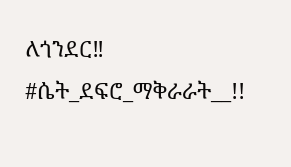ለጎንደር‼
#ሴት_ደፍሮ_ማቅራራት__!!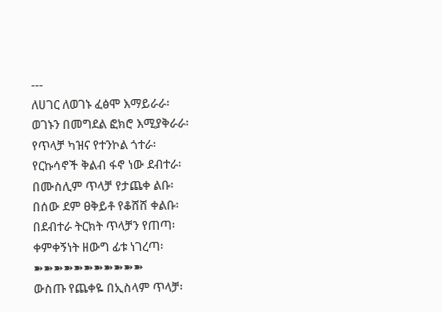---
ለሀገር ለወገኑ ፈፅሞ እማይራራ፡
ወገኑን በመግደል ፎክሮ እሚያቅራራ፡
የጥላቻ ካዝና የተንኮል ጎተራ፡
የርኩሳኖች ቅልብ ፋኖ ነው ደብተራ፡
በሙስሊም ጥላቻ የታጨቀ ልቡ፡
በሰው ደም ፀቅይቶ የቆሸሸ ቀልቡ፡
በደብተራ ትርክት ጥላቻን የጠጣ፡
ቀምቀኝነት ዘውግ ፊቱ ነገረጣ፡
➽➽➽➽➽➽➽➽➽➽➽
ውስጡ የጨቀዬ በኢስላም ጥላቻ፡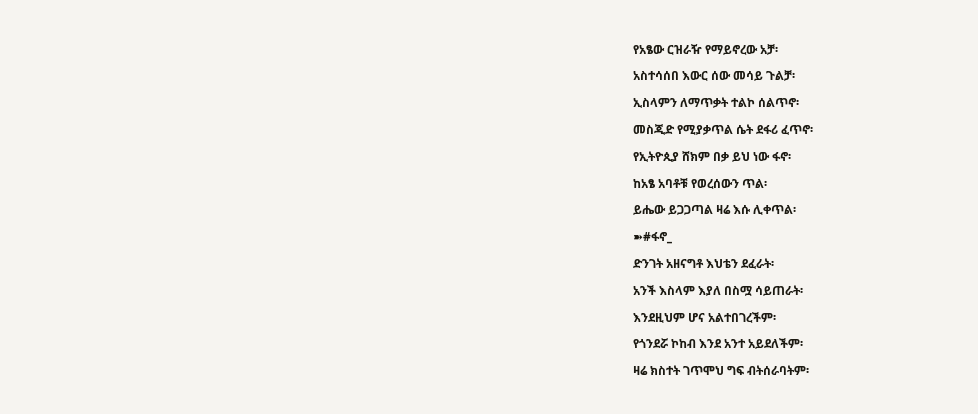የአፄው ርዝራዥ የማይኖረው አቻ፡
አስተሳሰበ እውር ሰው መሳይ ጉልቻ፡
ኢስላምን ለማጥቃት ተልኮ ሰልጥኖ፡
መስጂድ የሚያቃጥል ሴት ደፋሪ ፈጥኖ፡
የኢትዮጲያ ሸክም በቃ ይህ ነው ፋኖ፡
ከአፄ አባቶቹ የወረሰውን ጥል፡
ይሔው ይጋጋጣል ዛሬ እሱ ሊቀጥል፡
➽#ፋኖ_
ድንገት አዘናግቶ እህቴን ደፈራት፡
አንች እስላም እያለ በስሟ ሳይጠራት፡
እንደዚህም ሆና አልተበገረችም፡
የጎንደሯ ኮከብ እንደ አንተ አይደለችም፡
ዛሬ ክስተት ገጥሞህ ግፍ ብትሰራባትም፡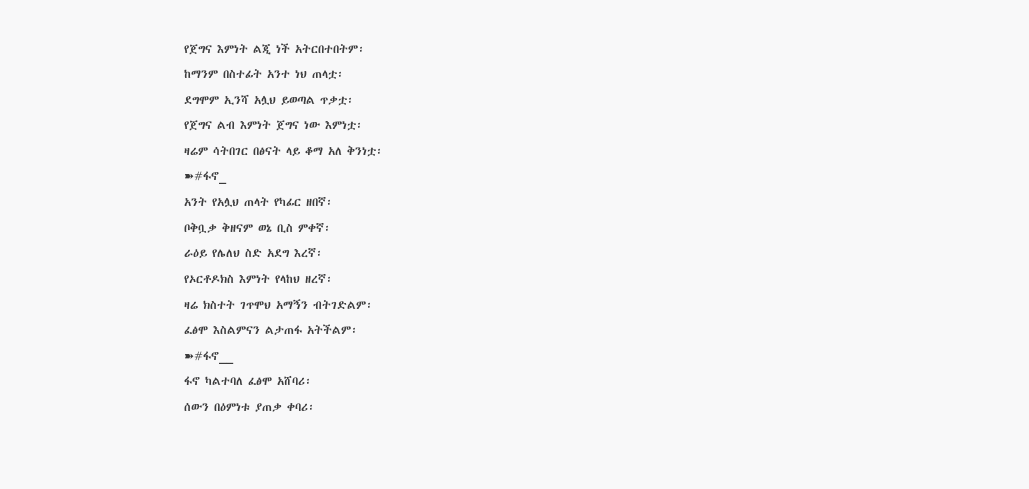የጀግና እምነት ልጂ ነች አትርበተበትም፡
ከማንም በስተፊት አንተ ነህ ጠላቷ፡
ደግሞም ኢንሻ አሏህ ይወጣል ጥቃቷ፡
የጀግና ልብ እምነት ጀግና ነው እምነቷ፡
ዛሬም ሳትበገር በፅናት ላይ ቆማ አለ ቅንነቷ፡
➽#ፋኖ_
አንት የአሏህ ጠላት የካፊር ዘበኛ፡
ቦቅቧቃ ቅዘናም ወኔ ቢስ ምቀኛ፡
ራዕይ የሌለህ ስድ አደግ እረኛ፡
የኦርቶዶክስ እምነት የላከህ ዘረኛ፡
ዛሬ ክስተት ገጥሞህ አማኝን ብትገድልም፡
ፈፅሞ እስልምናን ልታጠፋ አትችልም፡
➽#ፋኖ__
ፋኖ ካልተባለ ፈፅሞ አሸባሪ፡
ሰውን በዕምነቱ ያጠቃ ቀባሪ፡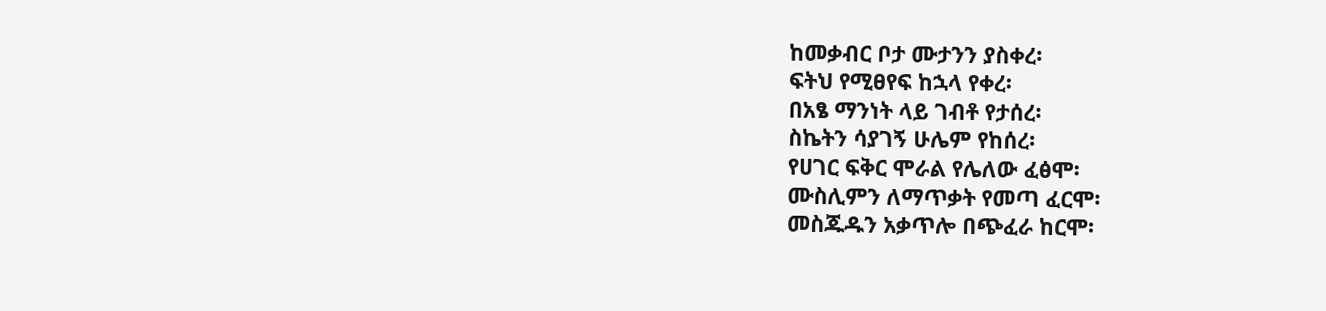ከመቃብር ቦታ ሙታንን ያስቀረ፡
ፍትህ የሚፀየፍ ከኋላ የቀረ፡
በአፄ ማንነት ላይ ገብቶ የታሰረ፡
ስኬትን ሳያገኝ ሁሌም የከሰረ፡
የሀገር ፍቅር ሞራል የሌለው ፈፅሞ፡
ሙስሊምን ለማጥቃት የመጣ ፈርሞ፡
መስጁዱን አቃጥሎ በጭፈራ ከርሞ፡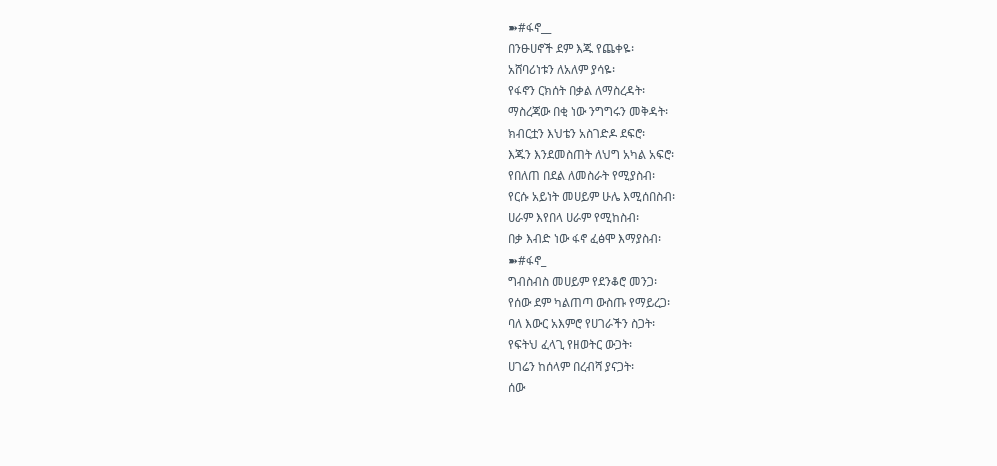➽#ፋኖ__
በንፁሀኖች ደም እጁ የጨቀዬ፡
አሸባሪነቱን ለአለም ያሳዬ፡
የፋኖን ርክሰት በቃል ለማስረዳት፡
ማስረጃው በቂ ነው ንግግሩን መቅዳት፡
ክብርቷን እህቴን አስገድዶ ደፍሮ፡
እጁን እንደመስጠት ለህግ አካል አፍሮ፡
የበለጠ በደል ለመስራት የሚያስብ፡
የርሱ አይነት መሀይም ሁሌ እሚሰበስብ፡
ሀራም እየበላ ሀራም የሚከስብ፡
በቃ እብድ ነው ፋኖ ፈፅሞ እማያስብ፡
➽#ፋኖ_
ግብስብስ መሀይም የደንቆሮ መንጋ፡
የሰው ደም ካልጠጣ ውስጡ የማይረጋ፡
ባለ እውር አእምሮ የሀገራችን ስጋት፡
የፍትህ ፈላጊ የዘወትር ውጋት፡
ሀገሬን ከሰላም በረብሻ ያናጋት፡
ሰው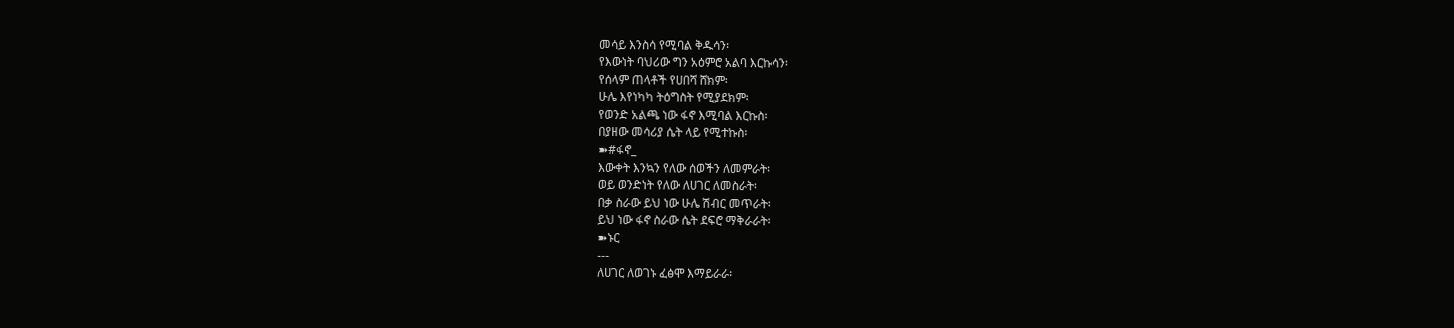መሳይ እንስሳ የሚባል ቅዱሳን፡
የእውነት ባህሪው ግን አዕምሮ አልባ እርኩሳን፡
የሰላም ጠላቶች የሀበሻ ሸክም፡
ሁሌ እየነካካ ትዕግስት የሚያደክም፡
የወንድ አልጫ ነው ፋኖ እሚባል እርኩስ፡
በያዘው መሳሪያ ሴት ላይ የሚተኩስ፡
➽#ፋኖ_
እውቀት እንኳን የለው ሰወችን ለመምራት፡
ወይ ወንድነት የለው ለሀገር ለመስራት፡
በቃ ስራው ይህ ነው ሁሌ ሽብር መጥራት፡
ይህ ነው ፋኖ ስራው ሴት ደፍሮ ማቅራራት፡
➽ኑር
---
ለሀገር ለወገኑ ፈፅሞ እማይራራ፡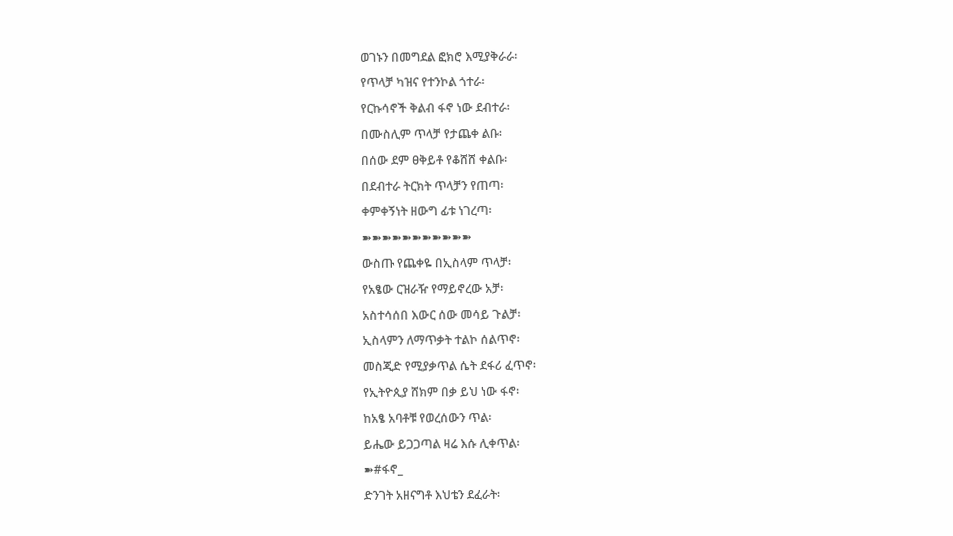ወገኑን በመግደል ፎክሮ እሚያቅራራ፡
የጥላቻ ካዝና የተንኮል ጎተራ፡
የርኩሳኖች ቅልብ ፋኖ ነው ደብተራ፡
በሙስሊም ጥላቻ የታጨቀ ልቡ፡
በሰው ደም ፀቅይቶ የቆሸሸ ቀልቡ፡
በደብተራ ትርክት ጥላቻን የጠጣ፡
ቀምቀኝነት ዘውግ ፊቱ ነገረጣ፡
➽➽➽➽➽➽➽➽➽➽➽
ውስጡ የጨቀዬ በኢስላም ጥላቻ፡
የአፄው ርዝራዥ የማይኖረው አቻ፡
አስተሳሰበ እውር ሰው መሳይ ጉልቻ፡
ኢስላምን ለማጥቃት ተልኮ ሰልጥኖ፡
መስጂድ የሚያቃጥል ሴት ደፋሪ ፈጥኖ፡
የኢትዮጲያ ሸክም በቃ ይህ ነው ፋኖ፡
ከአፄ አባቶቹ የወረሰውን ጥል፡
ይሔው ይጋጋጣል ዛሬ እሱ ሊቀጥል፡
➽#ፋኖ_
ድንገት አዘናግቶ እህቴን ደፈራት፡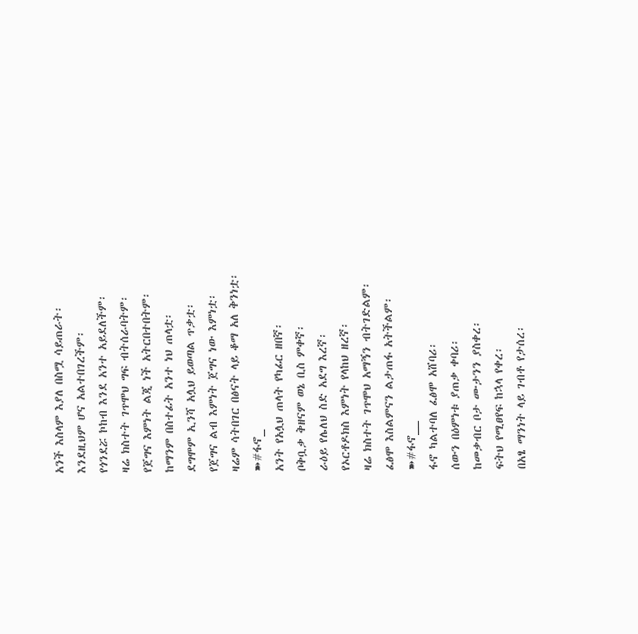አንች እስላም እያለ በስሟ ሳይጠራት፡
እንደዚህም ሆና አልተበገረችም፡
የጎንደሯ ኮከብ እንደ አንተ አይደለችም፡
ዛሬ ክስተት ገጥሞህ ግፍ ብትሰራባትም፡
የጀግና እምነት ልጂ ነች አትርበተበትም፡
ከማንም በስተፊት አንተ ነህ ጠላቷ፡
ደግሞም ኢንሻ አሏህ ይወጣል ጥቃቷ፡
የጀግና ልብ እምነት ጀግና ነው እምነቷ፡
ዛሬም ሳትበገር በፅናት ላይ ቆማ አለ ቅንነቷ፡
➽#ፋኖ_
አንት የአሏህ ጠላት የካፊር ዘበኛ፡
ቦቅቧቃ ቅዘናም ወኔ ቢስ ምቀኛ፡
ራዕይ የሌለህ ስድ አደግ እረኛ፡
የኦርቶዶክስ እምነት የላከህ ዘረኛ፡
ዛሬ ክስተት ገጥሞህ አማኝን ብትገድልም፡
ፈፅሞ እስልምናን ልታጠፋ አትችልም፡
➽#ፋኖ__
ፋኖ ካልተባለ ፈፅሞ አሸባሪ፡
ሰውን በዕምነቱ ያጠቃ ቀባሪ፡
ከመቃብር ቦታ ሙታንን ያስቀረ፡
ፍትህ የሚፀየፍ ከኋላ የቀረ፡
በአፄ ማንነት ላይ ገብቶ የታሰረ፡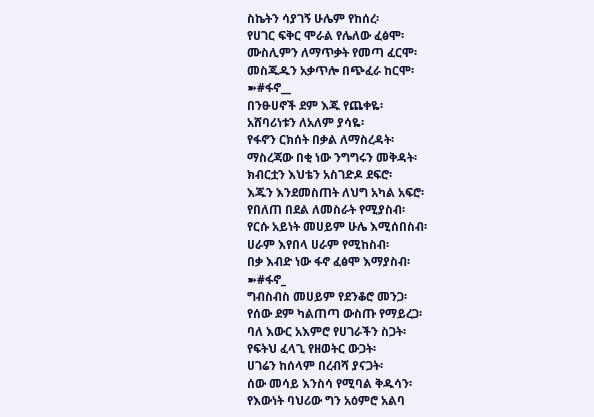ስኬትን ሳያገኝ ሁሌም የከሰረ፡
የሀገር ፍቅር ሞራል የሌለው ፈፅሞ፡
ሙስሊምን ለማጥቃት የመጣ ፈርሞ፡
መስጁዱን አቃጥሎ በጭፈራ ከርሞ፡
➽#ፋኖ__
በንፁሀኖች ደም እጁ የጨቀዬ፡
አሸባሪነቱን ለአለም ያሳዬ፡
የፋኖን ርክሰት በቃል ለማስረዳት፡
ማስረጃው በቂ ነው ንግግሩን መቅዳት፡
ክብርቷን እህቴን አስገድዶ ደፍሮ፡
እጁን እንደመስጠት ለህግ አካል አፍሮ፡
የበለጠ በደል ለመስራት የሚያስብ፡
የርሱ አይነት መሀይም ሁሌ እሚሰበስብ፡
ሀራም እየበላ ሀራም የሚከስብ፡
በቃ እብድ ነው ፋኖ ፈፅሞ እማያስብ፡
➽#ፋኖ_
ግብስብስ መሀይም የደንቆሮ መንጋ፡
የሰው ደም ካልጠጣ ውስጡ የማይረጋ፡
ባለ እውር አእምሮ የሀገራችን ስጋት፡
የፍትህ ፈላጊ የዘወትር ውጋት፡
ሀገሬን ከሰላም በረብሻ ያናጋት፡
ሰው መሳይ እንስሳ የሚባል ቅዱሳን፡
የእውነት ባህሪው ግን አዕምሮ አልባ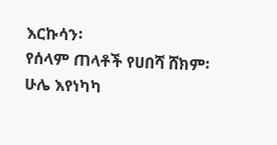እርኩሳን፡
የሰላም ጠላቶች የሀበሻ ሸክም፡
ሁሌ እየነካካ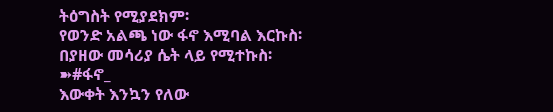ትዕግስት የሚያደክም፡
የወንድ አልጫ ነው ፋኖ እሚባል እርኩስ፡
በያዘው መሳሪያ ሴት ላይ የሚተኩስ፡
➽#ፋኖ_
እውቀት እንኳን የለው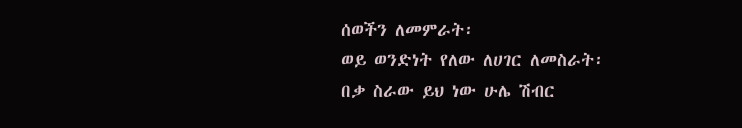ሰወችን ለመምራት፡
ወይ ወንድነት የለው ለሀገር ለመስራት፡
በቃ ስራው ይህ ነው ሁሌ ሽብር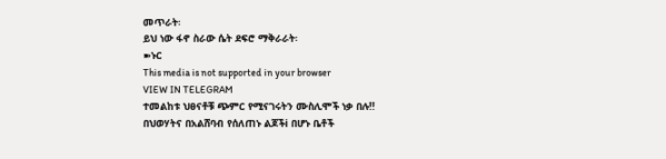መጥራት፡
ይህ ነው ፋኖ ስራው ሴት ደፍሮ ማቅራራት፡
➽ኑር
This media is not supported in your browser
VIEW IN TELEGRAM
ተመልከቱ ህፀናቶቹ ጭምር የሚናገሩትን ሙስሊሞች ነቃ በሉ!!
በህወሃትና በአልሸባብ የሰለጠኑ ልጆችi በሆኑ ቤቶች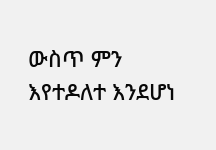ውስጥ ምን እየተዶለተ እንደሆነ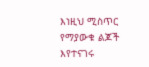እነዚህ ሚስጥር የማያውቁ ልጆች እየተናገሩ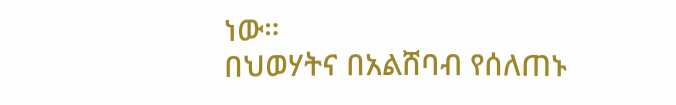ነው።
በህወሃትና በአልሸባብ የሰለጠኑ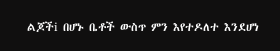ልጆችi በሆኑ ቤቶች ውስጥ ምን እየተዶለተ እንደሆነ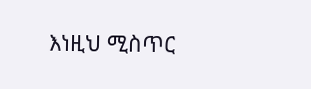እነዚህ ሚስጥር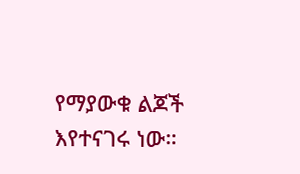የማያውቁ ልጆች እየተናገሩ ነው።